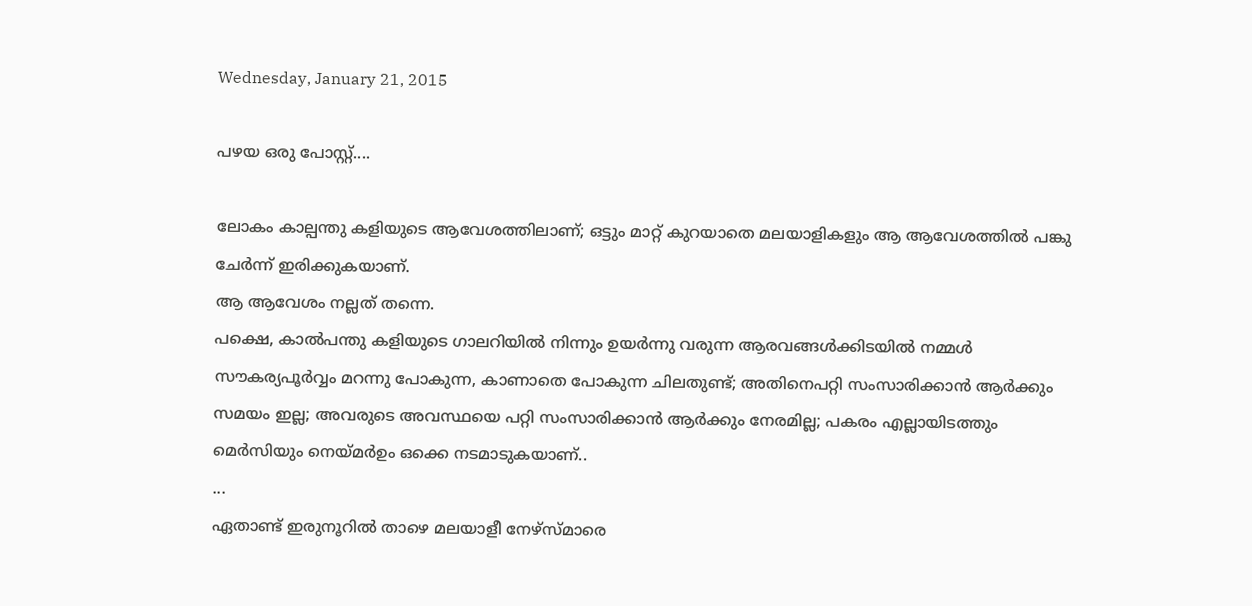Wednesday, January 21, 2015

പഴയ ഒരു പോസ്റ്റ്‌....

ലോകം കാല്പന്തു കളിയുടെ ആവേശത്തിലാണ്; ഒട്ടും മാറ്റ് കുറയാതെ മലയാളികളും ആ ആവേശത്തിൽ പങ്കു ചേർന്ന് ഇരിക്കുകയാണ്.
ആ ആവേശം നല്ലത് തന്നെ.
പക്ഷെ, കാൽപന്തു കളിയുടെ ഗാലറിയിൽ നിന്നും ഉയർന്നു വരുന്ന ആരവങ്ങൾക്കിടയിൽ നമ്മൾ സൗകര്യപൂർവ്വം മറന്നു പോകുന്ന, കാണാതെ പോകുന്ന ചിലതുണ്ട്; അതിനെപറ്റി സംസാരിക്കാൻ ആർക്കും സമയം ഇല്ല; അവരുടെ അവസ്ഥയെ പറ്റി സംസാരിക്കാൻ ആർക്കും നേരമില്ല; പകരം എല്ലായിടത്തും മെർസിയും നെയ്മർഉം ഒക്കെ നടമാടുകയാണ്..
...
ഏതാണ്ട് ഇരുനൂറിൽ താഴെ മലയാളീ നേഴ്സ്മാരെ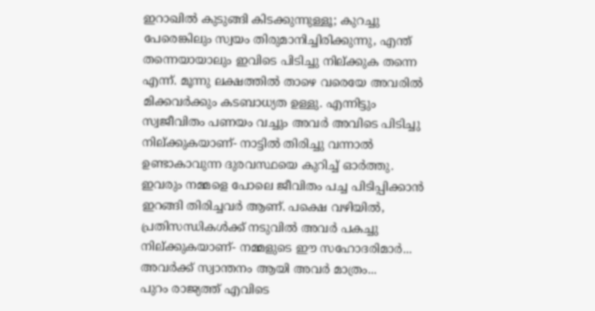ഇറാഖിൽ കുടുങ്ങി കിടക്കുന്നുള്ളൂ; കുറച്ചു പേരെങ്കിലും സ്വയം തിരുമാനിച്ചിരിക്കുന്നു, എന്ത് തന്നെയായാലും ഇവിടെ പിടിച്ചു നില്ക്കുക തന്നെ എന്ന്. മൂന്നു ലക്ഷത്തിൽ താഴെ വരെയേ അവരിൽ മിക്കവർക്കും കടബാധ്യത ഉള്ളു. എന്നിട്ടും സ്വജീവിതം പണയം വച്ചും അവർ അവിടെ പിടിച്ചു നില്ക്കുകയാണ്- നാട്ടിൽ തിരിച്ചു വന്നാൽ ഉണ്ടാകാവുന്ന ദുരവസ്ഥയെ കുറിച്ച് ഓർത്തു. ഇവരും നമ്മളെ പോലെ ജീവിതം പച്ച പിടിപ്പിക്കാൻ ഇറങ്ങി തിരിച്ചവർ ആണ്. പക്ഷെ വഴിയിൽ, പ്രതിസന്ധികൾക്ക് നടുവിൽ അവർ പകച്ചു നില്ക്കുകയാണ്- നമ്മളുടെ ഈ സഹോദരിമാർ...
അവർക്ക് സ്വാന്തനം ആയി അവർ മാത്രം...
പുറം രാജ്യത്ത് എവിടെ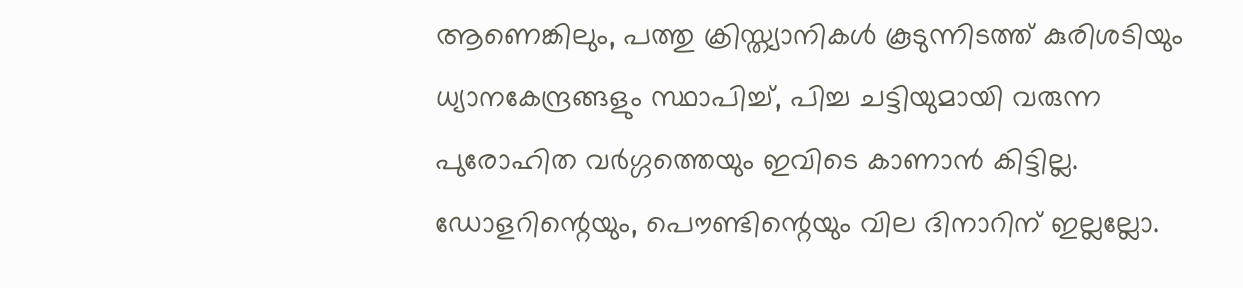ആണെങ്കിലും, പത്തു ക്രിസ്ത്യാനികൾ കൂടുന്നിടത്ത്‌ കുരിശടിയും ധ്യാനകേന്ദ്രങ്ങളും സ്ഥാപിച്ച്, പിച്ച ചട്ടിയുമായി വരുന്ന പുരോഹിത വർഗ്ഗത്തെയും ഇവിടെ കാണാൻ കിട്ടില്ല. ഡോളറിന്റെയും, പൌണ്ടിന്റെയും വില ദിനാറിന് ഇല്ലല്ലോ.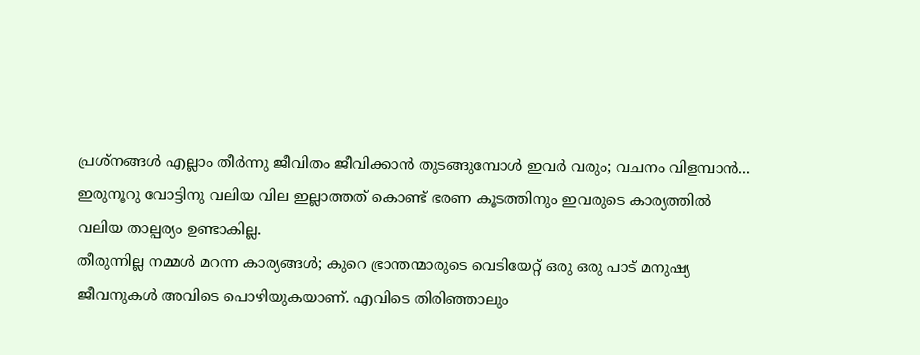പ്രശ്നങ്ങൾ എല്ലാം തീർന്നു ജീവിതം ജീവിക്കാൻ തുടങ്ങുമ്പോൾ ഇവർ വരും; വചനം വിളമ്പാൻ...
ഇരുനൂറു വോട്ടിനു വലിയ വില ഇല്ലാത്തത് കൊണ്ട് ഭരണ കൂടത്തിനും ഇവരുടെ കാര്യത്തിൽ വലിയ താല്പര്യം ഉണ്ടാകില്ല.
തീരുന്നില്ല നമ്മൾ മറന്ന കാര്യങ്ങൾ; കുറെ ഭ്രാന്തന്മാരുടെ വെടിയേറ്റ്‌ ഒരു ഒരു പാട് മനുഷ്യ ജീവനുകൾ അവിടെ പൊഴിയുകയാണ്. എവിടെ തിരിഞ്ഞാലും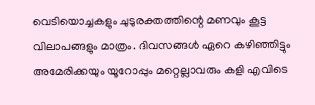വെടിയൊച്ചകളും ചുടുരക്തത്തിന്റെ മണവും കൂട്ട വിലാപങ്ങളും മാത്രം. ദിവസങ്ങൾ ഏറെ കഴിഞ്ഞിട്ടും അമേരിക്കയും യൂറോപ്പും മറ്റെല്ലാവരും കളി എവിടെ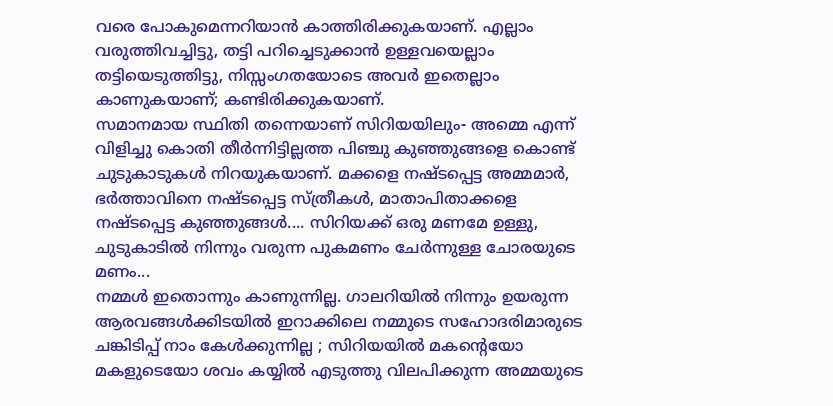വരെ പോകുമെന്നറിയാൻ കാത്തിരിക്കുകയാണ്. എല്ലാം വരുത്തിവച്ചിട്ടു, തട്ടി പറിച്ചെടുക്കാൻ ഉള്ളവയെല്ലാം തട്ടിയെടുത്തിട്ടു, നിസ്സംഗതയോടെ അവർ ഇതെല്ലാം കാണുകയാണ്; കണ്ടിരിക്കുകയാണ്.
സമാനമായ സ്ഥിതി തന്നെയാണ് സിറിയയിലും- അമ്മെ എന്ന് വിളിച്ചു കൊതി തീർന്നിട്ടില്ലത്ത പിഞ്ചു കുഞ്ഞുങ്ങളെ കൊണ്ട് ചുടുകാടുകൾ നിറയുകയാണ്. മക്കളെ നഷ്ടപ്പെട്ട അമ്മമാർ, ഭർത്താവിനെ നഷ്ടപ്പെട്ട സ്ത്രീകൾ, മാതാപിതാക്കളെ നഷ്ടപ്പെട്ട കുഞ്ഞുങ്ങൾ.... സിറിയക്ക് ഒരു മണമേ ഉള്ളു, ചുടുകാടിൽ നിന്നും വരുന്ന പുകമണം ചേർന്നുള്ള ചോരയുടെ മണം...
നമ്മൾ ഇതൊന്നും കാണുന്നില്ല. ഗാലറിയിൽ നിന്നും ഉയരുന്ന ആരവങ്ങൾക്കിടയിൽ ഇറാക്കിലെ നമ്മുടെ സഹോദരിമാരുടെ ചങ്കിടിപ്പ് നാം കേൾക്കുന്നില്ല ; സിറിയയിൽ മകന്റെയോ മകളുടെയോ ശവം കയ്യിൽ എടുത്തു വിലപിക്കുന്ന അമ്മയുടെ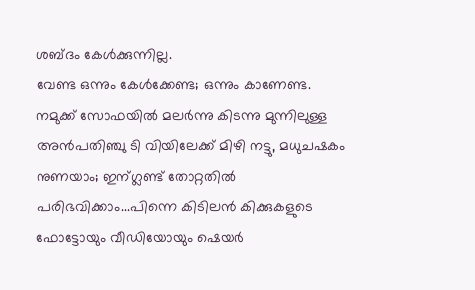ശബ്ദം കേൾക്കുന്നില്ല.
വേണ്ട ഒന്നും കേൾക്കേണ്ട; ഒന്നും കാണേണ്ട.
നമുക്ക് സോഫയിൽ മലർന്നു കിടന്നു മുന്നിലുള്ള അൻപതിഞ്ചു ടി വിയിലേക്ക് മിഴി നട്ടു, മധുചഷകം നുണയാം; ഇന്ഗ്ലണ്ട് തോറ്റതിൽ പരിഭവിക്കാം...പിന്നെ കിടിലൻ കിക്കുകളുടെ ഫോട്ടോയും വീഡിയോയും ഷെയർ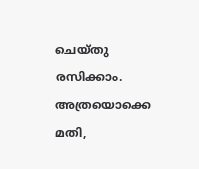ചെയ്തു രസിക്കാം.
അത്രയൊക്കെ മതി,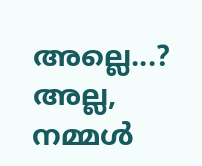അല്ലെ...? അല്ല, നമ്മൾ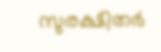സുരക്ഷിതർ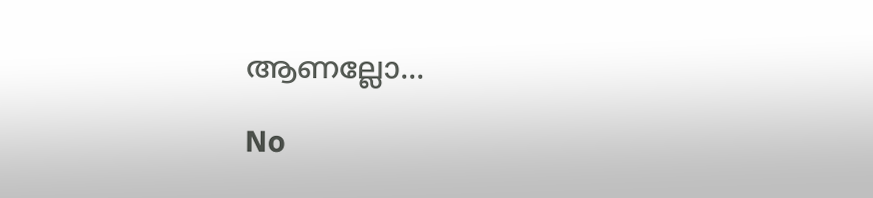ആണല്ലോ...

No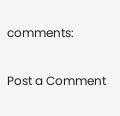comments:

Post a Comment